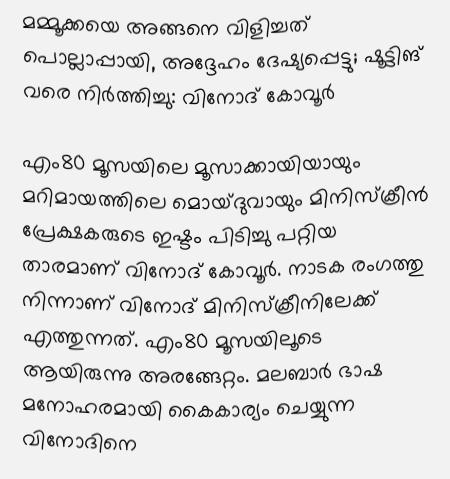മമ്മൂക്കയെ അങ്ങനെ വിളിച്ചത് പൊല്ലാപ്പായി, അദ്ദേഹം ദേഷ്യപ്പെട്ടു; ഷൂട്ടിങ് വരെ നിർത്തിച്ചു: വിനോദ് കോവൂർ

എം80 മൂസയിലെ മൂസാക്കായിയായും മറിമായത്തിലെ മൊയ്ദുവായും മിനിസ്ക്രീൻ പ്രേക്ഷകരുടെ ഇഷ്ടം പിടിച്ചു പറ്റിയ താരമാണ് വിനോദ് കോവൂർ. നാടക രംഗത്തു നിന്നാണ് വിനോദ് മിനിസ്ക്രീനിലേക്ക് എത്തുന്നത്. എം80 മൂസയിലൂടെ ആയിരുന്നു അരങ്ങേറ്റം. മലബാർ ഭാഷ മനോഹരമായി കൈകാര്യം ചെയ്യുന്ന വിനോദിനെ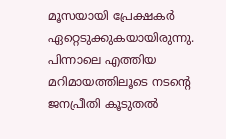മൂസയായി പ്രേക്ഷകർ ഏറ്റെടുക്കുകയായിരുന്നു. പിന്നാലെ എത്തിയ മറിമായത്തിലൂടെ നടന്റെ ജനപ്രീതി കൂടുതൽ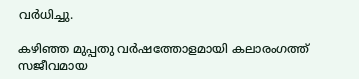വർധിച്ചു.

കഴിഞ്ഞ മുപ്പതു വര്‍ഷത്തോളമായി കലാരംഗത്ത് സജീവമായ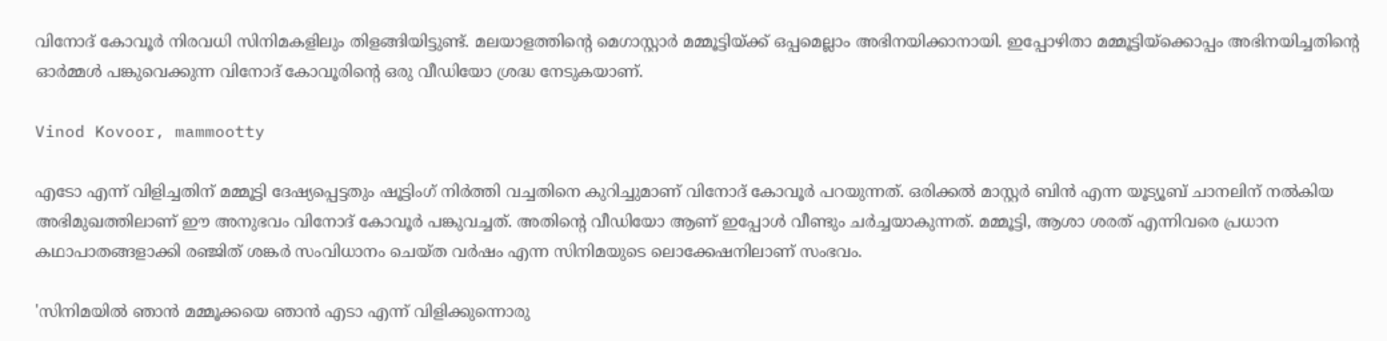വിനോദ് കോവൂര്‍ നിരവധി സിനിമകളിലും തിളങ്ങിയിട്ടുണ്ട്. മലയാളത്തിന്റെ മെഗാസ്റ്റാര്‍ മമ്മൂട്ടിയ്ക്ക് ഒപ്പമെല്ലാം അഭിനയിക്കാനായി. ഇപ്പോഴിതാ മമ്മൂട്ടിയ്‌ക്കൊപ്പം അഭിനയിച്ചതിന്റെ ഓര്‍മ്മള്‍ പങ്കുവെക്കുന്ന വിനോദ് കോവൂരിന്റെ ഒരു വീഡിയോ ശ്രദ്ധ നേടുകയാണ്.

Vinod Kovoor, mammootty

എടോ എന്ന് വിളിച്ചതിന് മമ്മൂട്ടി ദേഷ്യപ്പെട്ടതും ഷൂട്ടിംഗ് നിര്‍ത്തി വച്ചതിനെ കുറിച്ചുമാണ് വിനോദ് കോവൂര്‍ പറയുന്നത്. ഒരിക്കൽ മാസ്റ്റര്‍ ബിൻ എന്ന യൂട്യൂബ് ചാനലിന് നല്‍കിയ അഭിമുഖത്തിലാണ് ഈ അനുഭവം വിനോദ് കോവൂര്‍ പങ്കുവച്ചത്. അതിന്റെ വീഡിയോ ആണ് ഇപ്പോള്‍ വീണ്ടും ചര്‍ച്ചയാകുന്നത്. മമ്മൂട്ടി, ആശാ ശരത് എന്നിവരെ പ്രധാന കഥാപാതങ്ങളാക്കി രഞ്ജിത് ശങ്കർ സംവിധാനം ചെയ്ത വര്‍ഷം എന്ന സിനിമയുടെ ലൊക്കേഷനിലാണ് സംഭവം.

'സിനിമയിൽ ഞാൻ മമ്മൂക്കയെ ഞാന്‍ എടാ എന്ന് വിളിക്കുന്നൊരു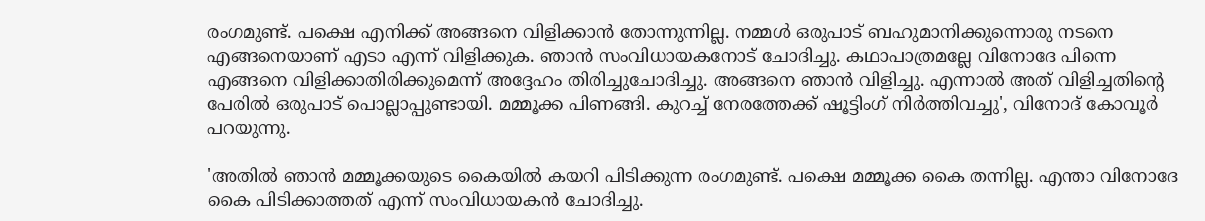രംഗമുണ്ട്. പക്ഷെ എനിക്ക് അങ്ങനെ വിളിക്കാന്‍ തോന്നുന്നില്ല. നമ്മൾ ഒരുപാട് ബഹുമാനിക്കുന്നൊരു നടനെ എങ്ങനെയാണ് എടാ എന്ന് വിളിക്കുക. ഞാൻ സംവിധായകനോട് ചോദിച്ചു. കഥാപാത്രമല്ലേ വിനോദേ പിന്നെ എങ്ങനെ വിളിക്കാതിരിക്കുമെന്ന് അദ്ദേഹം തിരിച്ചുചോദിച്ചു. അങ്ങനെ ഞാൻ വിളിച്ചു. എന്നാൽ അത് വിളിച്ചതിന്റെ പേരില്‍ ഒരുപാട് പൊല്ലാപ്പുണ്ടായി. മമ്മൂക്ക പിണങ്ങി. കുറച്ച് നേരത്തേക്ക് ഷൂട്ടിംഗ് നിര്‍ത്തിവച്ചു', വിനോദ് കോവൂർ പറയുന്നു.

'അതിൽ ഞാന്‍ മമ്മൂക്കയുടെ കൈയില്‍ കയറി പിടിക്കുന്ന രംഗമുണ്ട്. പക്ഷെ മമ്മൂക്ക കൈ തന്നില്ല. എന്താ വിനോദേ കൈ പിടിക്കാത്തത് എന്ന് സംവിധായകന്‍ ചോദിച്ചു.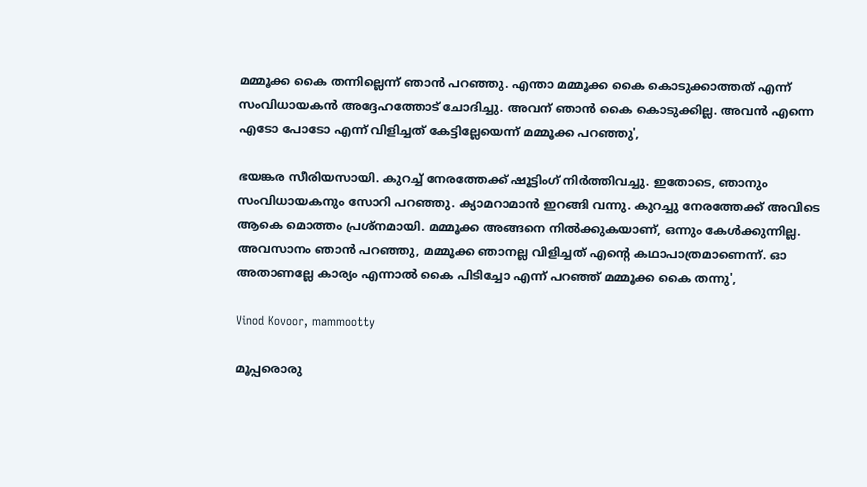മമ്മൂക്ക കൈ തന്നില്ലെന്ന് ഞാന്‍ പറഞ്ഞു. എന്താ മമ്മൂക്ക കൈ കൊടുക്കാത്തത് എന്ന് സംവിധായകന്‍ അദ്ദേഹത്തോട് ചോദിച്ചു. അവന് ഞാൻ കൈ കൊടുക്കില്ല. അവന്‍ എന്നെ എടോ പോടോ എന്ന് വിളിച്ചത് കേട്ടില്ലേയെന്ന് മമ്മൂക്ക പറഞ്ഞു',

ഭയങ്കര സീരിയസായി. കുറച്ച് നേരത്തേക്ക് ഷൂട്ടിംഗ് നിര്‍ത്തിവച്ചു. ഇതോടെ, ഞാനും സംവിധായകനും സോറി പറഞ്ഞു. ക്യാമറാമാന്‍ ഇറങ്ങി വന്നു. കുറച്ചു നേരത്തേക്ക് അവിടെ ആകെ മൊത്തം പ്രശ്‌നമായി. മമ്മൂക്ക അങ്ങനെ നില്‍ക്കുകയാണ്, ഒന്നും കേള്‍ക്കുന്നില്ല. അവസാനം ഞാന്‍ പറഞ്ഞു, മമ്മൂക്ക ഞാനല്ല വിളിച്ചത് എന്റെ കഥാപാത്രമാണെന്ന്. ഓ അതാണല്ലേ കാര്യം എന്നാല്‍ കൈ പിടിച്ചോ എന്ന് പറഞ്ഞ് മമ്മൂക്ക കൈ തന്നു',

Vinod Kovoor, mammootty

മൂപ്പരൊരു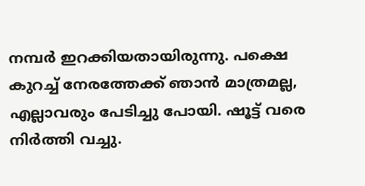നമ്പര്‍ ഇറക്കിയതായിരുന്നു. പക്ഷെ കുറച്ച് നേരത്തേക്ക് ഞാന്‍ മാത്രമല്ല, എല്ലാവരും പേടിച്ചു പോയി. ഷൂട്ട് വരെ നിർത്തി വച്ചു.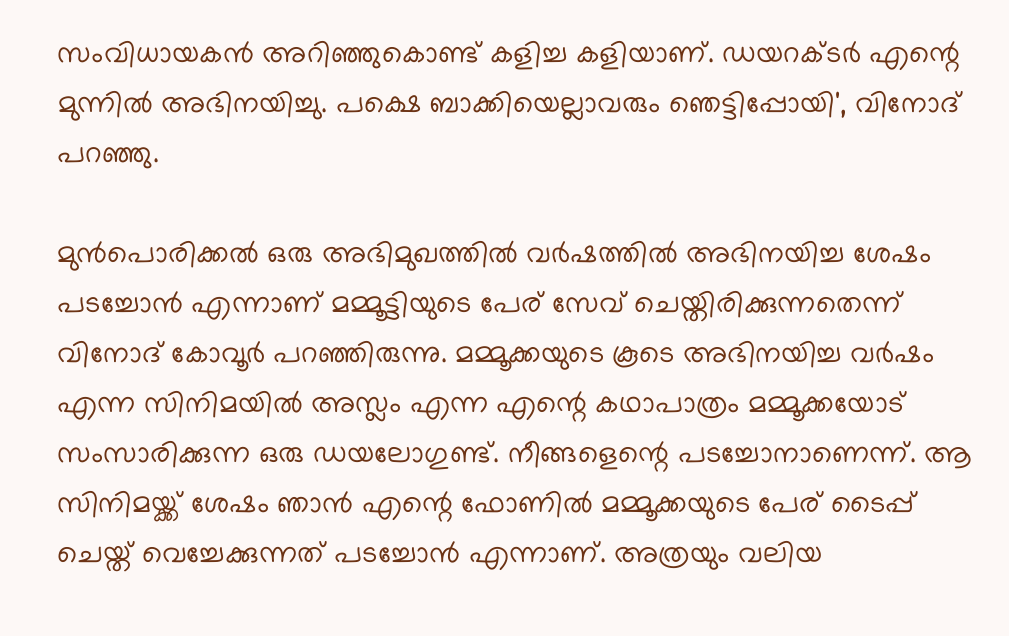സംവിധായകന്‍ അറിഞ്ഞുകൊണ്ട് കളിച്ച കളിയാണ്‌. ഡയറക്ടർ എന്റെ മുന്നിൽ അഭിനയിച്ചു. പക്ഷെ ബാക്കിയെല്ലാവരും ഞെട്ടിപ്പോയി', വിനോദ് പറഞ്ഞു.

മുൻപൊരിക്കൽ ഒരു അഭിമുഖത്തിൽ വർഷത്തിൽ അഭിനയിച്ച ശേഷം പടച്ചോൻ എന്നാണ് മമ്മൂട്ടിയുടെ പേര് സേവ് ചെയ്തിരിക്കുന്നതെന്ന് വിനോദ് കോവൂർ പറഞ്ഞിരുന്നു. മമ്മൂക്കയുടെ കൂടെ അഭിനയിച്ച വർഷം എന്ന സിനിമയിൽ അസ്ലം എന്ന എന്റെ കഥാപാത്രം മമ്മൂക്കയോട് സംസാരിക്കുന്ന ഒരു ഡയലോഗുണ്ട്. നീങ്ങളെന്റെ പടച്ചോനാണെന്ന്. ആ സിനിമയ്ക്ക് ശേഷം ഞാന്‍ എന്റെ ഫോണില്‍ മമ്മൂക്കയുടെ പേര്‌ ടൈപ്പ് ചെയ്ത് വെച്ചേക്കുന്നത് പടച്ചോന്‍ എന്നാണ്. അത്രയും വലിയ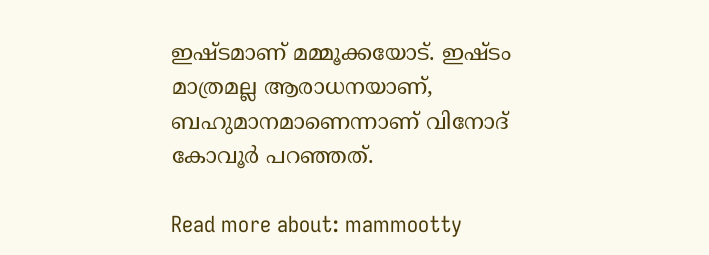ഇഷ്ടമാണ് മമ്മൂക്കയോട്. ഇഷ്ടം മാത്രമല്ല ആരാധനയാണ്, ബഹുമാനമാണെന്നാണ് വിനോദ് കോവൂർ പറഞ്ഞത്.

Read more about: mammootty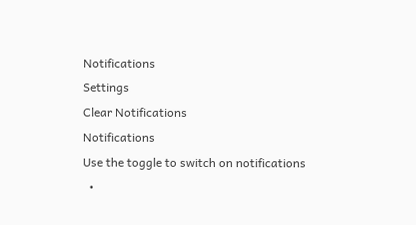Notifications
Settings
Clear Notifications
Notifications
Use the toggle to switch on notifications
  •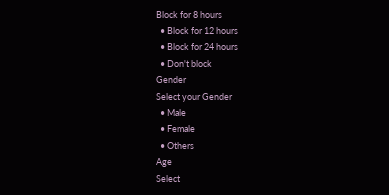Block for 8 hours
  • Block for 12 hours
  • Block for 24 hours
  • Don't block
Gender
Select your Gender
  • Male
  • Female
  • Others
Age
Select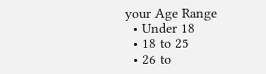your Age Range
  • Under 18
  • 18 to 25
  • 26 to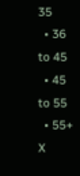35
  • 36 to 45
  • 45 to 55
  • 55+
X